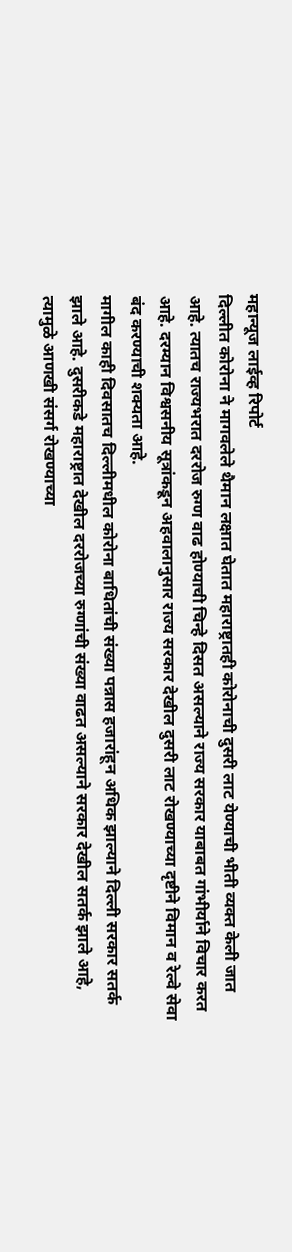महान्यूज लाईव्ह रिपोर्ट
दिल्लीत कोरोना ने मागवलेले थैमान लक्षात घेतात महाराष्ट्रातही कोरोनाची दुसरी लाट येण्याची भीती व्यक्त केली जात आहे. त्यातच राज्यभरात दररोज रुग्ण वाढ होण्याची चिन्हे दिसत असल्याने राज्य सरकार याबाबत गांभीर्याने विचार करत आहे. दरम्यान विश्वसनीय सूत्रांकडून अहवालानुसार राज्य सरकार देखील दुसरी लाट रोखण्याच्या दृष्टीने विमान व रेल्वे सेवा बंद करण्याची शक्यता आहे.
मागील काही दिवसातच दिल्लीमधील कोरोना बाधितांची संख्या पन्नास हजारांहून अधिक झाल्याने दिल्ली सरकार सतर्क झाले आहे. दुसरीकडे महाराष्ट्रात देखील दररोजच्या रुग्णांची संख्या वाढत असल्याने सरकार देखील सतर्क झाले आहे, त्यामुळे आणखी संसर्ग रोखण्याच्या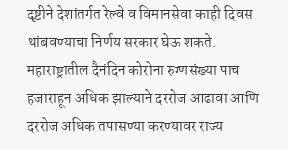दृष्टीने देशांतर्गत रेल्वे व विमानसेवा काही दिवस थांबवण्याचा निर्णय सरकार घेऊ शकते. महाराष्ट्रातील दैनंदिन कोरोना रुग्णसंख्या पाच हजाराहून अधिक झाल्याने दररोज आढावा आणि दररोज अधिक तपासण्या करण्यावर राज्य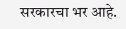सरकारचा भर आहे.